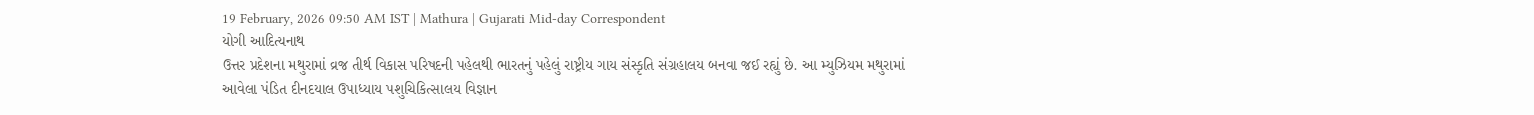19 February, 2026 09:50 AM IST | Mathura | Gujarati Mid-day Correspondent
યોગી આદિત્યનાથ
ઉત્તર પ્રદેશના મથુરામાં વ્રજ તીર્થ વિકાસ પરિષદની પહેલથી ભારતનું પહેલું રાષ્ટ્રીય ગાય સંસ્કૃતિ સંગ્રહાલય બનવા જઈ રહ્યું છે. આ મ્યુઝિયમ મથુરામાં આવેલા પંડિત દીનદયાલ ઉપાધ્યાય પશુચિકિત્સાલય વિજ્ઞાન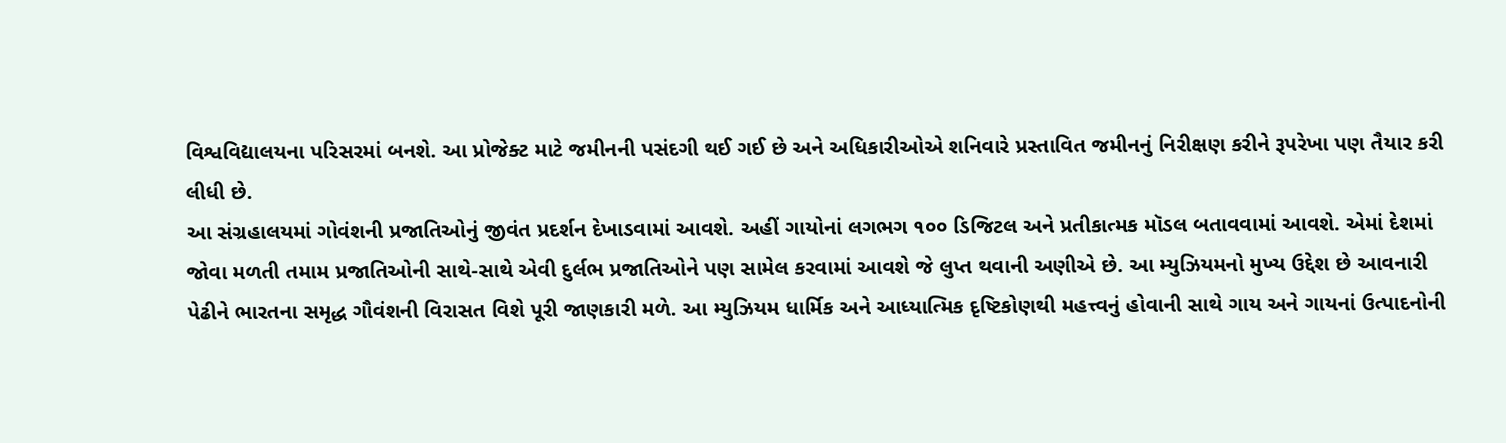વિશ્વવિદ્યાલયના પરિસરમાં બનશે. આ પ્રોજેક્ટ માટે જમીનની પસંદગી થઈ ગઈ છે અને અધિકારીઓએ શનિવારે પ્રસ્તાવિત જમીનનું નિરીક્ષણ કરીને રૂપરેખા પણ તૈયાર કરી લીધી છે.
આ સંગ્રહાલયમાં ગોવંશની પ્રજાતિઓનું જીવંત પ્રદર્શન દેખાડવામાં આવશે. અહીં ગાયોનાં લગભગ ૧૦૦ ડિજિટલ અને પ્રતીકાત્મક મૉડલ બતાવવામાં આવશે. એમાં દેશમાં જોવા મળતી તમામ પ્રજાતિઓની સાથે-સાથે એવી દુર્લભ પ્રજાતિઓને પણ સામેલ કરવામાં આવશે જે લુપ્ત થવાની અણીએ છે. આ મ્યુઝિયમનો મુખ્ય ઉદ્દેશ છે આવનારી પેઢીને ભારતના સમૃદ્ધ ગૌવંશની વિરાસત વિશે પૂરી જાણકારી મળે. આ મ્યુઝિયમ ધાર્મિક અને આધ્યાત્મિક દૃષ્ટિકોણથી મહત્ત્વનું હોવાની સાથે ગાય અને ગાયનાં ઉત્પાદનોની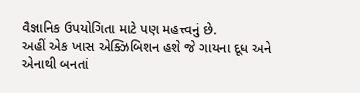વૈજ્ઞાનિક ઉપયોગિતા માટે પણ મહત્ત્વનું છે.
અહીં એક ખાસ એક્ઝિબિશન હશે જે ગાયના દૂધ અને એનાથી બનતાં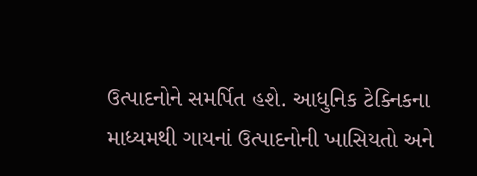ઉત્પાદનોને સમર્પિત હશે. આધુનિક ટેક્નિકના માધ્યમથી ગાયનાં ઉત્પાદનોની ખાસિયતો અને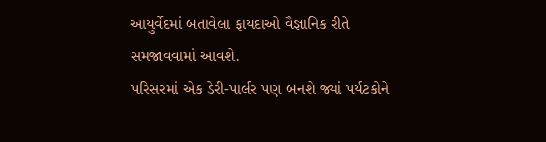આયુર્વેદમાં બતાવેલા ફાયદાઓ વૈજ્ઞાનિક રીતે સમજાવવામાં આવશે.
પરિસરમાં એક ડેરી-પાર્લર પણ બનશે જ્યાં પર્યટકોને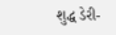શુદ્ધ ડેરી-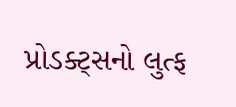પ્રોડક્ટ્સનો લુત્ફ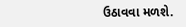ઉઠાવવા મળશે.